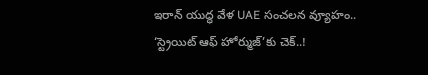ఇరాన్ యుద్ధ వేళ UAE సంచలన వ్యూహం.. ‘స్ట్రెయిట్ ఆఫ్ హోర్ముజ్’కు చెక్..!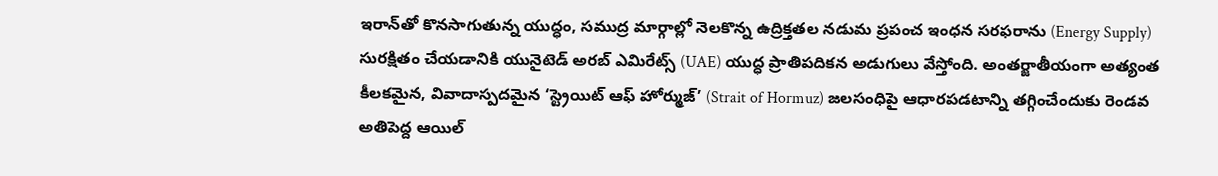ఇరాన్‌తో కొనసాగుతున్న యుద్ధం, సముద్ర మార్గాల్లో నెలకొన్న ఉద్రిక్తతల నడుమ ప్రపంచ ఇంధన సరఫరాను (Energy Supply) సురక్షితం చేయడానికి యునైటెడ్ అరబ్ ఎమిరేట్స్ (UAE) యుద్ధ ప్రాతిపదికన అడుగులు వేస్తోంది. అంతర్జాతీయంగా అత్యంత కీలకమైన, వివాదాస్పదమైన ‘స్ట్రెయిట్ ఆఫ్ హోర్ముజ్’ (Strait of Hormuz) జలసంధిపై ఆధారపడటాన్ని తగ్గించేందుకు రెండవ అతిపెద్ద ఆయిల్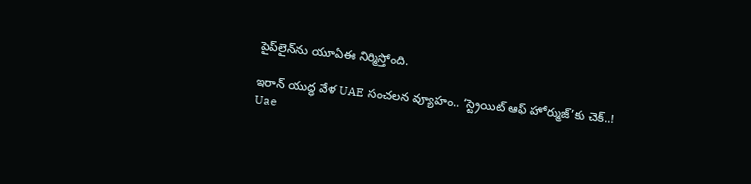పైప్‌లైన్‌ను యూఏఈ నిర్మిస్తోంది.

ఇరాన్ యుద్ధ వేళ UAE సంచలన వ్యూహం.. ‘స్ట్రెయిట్ ఆఫ్ హోర్ముజ్’కు చెక్..!
Uae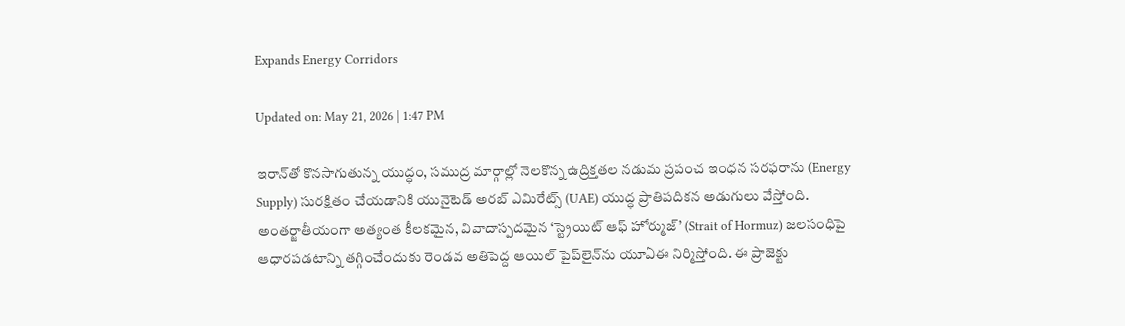Expands Energy Corridors

Updated on: May 21, 2026 | 1:47 PM

ఇరాన్‌తో కొనసాగుతున్న యుద్ధం, సముద్ర మార్గాల్లో నెలకొన్న ఉద్రిక్తతల నడుమ ప్రపంచ ఇంధన సరఫరాను (Energy Supply) సురక్షితం చేయడానికి యునైటెడ్ అరబ్ ఎమిరేట్స్ (UAE) యుద్ధ ప్రాతిపదికన అడుగులు వేస్తోంది. అంతర్జాతీయంగా అత్యంత కీలకమైన, వివాదాస్పదమైన ‘స్ట్రెయిట్ ఆఫ్ హోర్ముజ్’ (Strait of Hormuz) జలసంధిపై ఆధారపడటాన్ని తగ్గించేందుకు రెండవ అతిపెద్ద ఆయిల్ పైప్‌లైన్‌ను యూఏఈ నిర్మిస్తోంది. ఈ ప్రాజెక్టు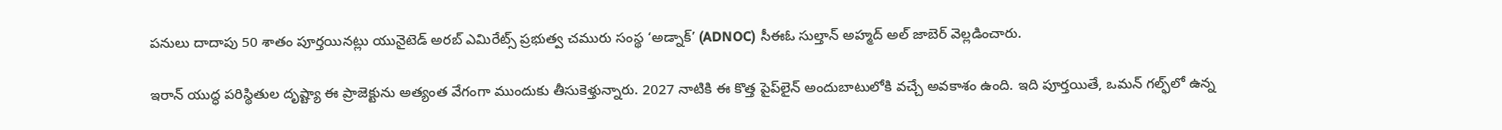పనులు దాదాపు 50 శాతం పూర్తయినట్లు యునైటెడ్ అరబ్ ఎమిరేట్స్ ప్రభుత్వ చమురు సంస్థ ‘అడ్నాక్’ (ADNOC) సీఈఓ సుల్తాన్ అహ్మద్ అల్ జాబెర్ వెల్లడించారు.

ఇరాన్ యుద్ధ పరిస్థితుల దృష్ట్యా ఈ ప్రాజెక్టును అత్యంత వేగంగా ముందుకు తీసుకెళ్తున్నారు. 2027 నాటికి ఈ కొత్త పైప్‌లైన్ అందుబాటులోకి వచ్చే అవకాశం ఉంది. ఇది పూర్తయితే, ఒమన్ గల్ఫ్‌లో ఉన్న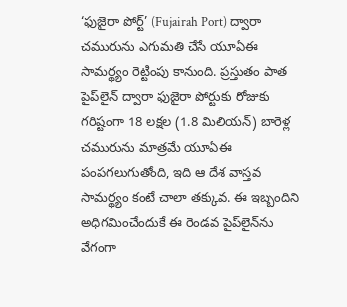‘ఫుజైరా పోర్ట్’ (Fujairah Port) ద్వారా చమురును ఎగుమతి చేసే యూఏఈ సామర్థ్యం రెట్టింపు కానుంది. ప్రస్తుతం పాత పైప్‌లైన్ ద్వారా ఫుజైరా పోర్టుకు రోజుకు గరిష్టంగా 18 లక్షల (1.8 మిలియన్) బారెళ్ల చమురును మాత్రమే యూఏఈ పంపగలుగుతోంది, ఇది ఆ దేశ వాస్తవ సామర్థ్యం కంటే చాలా తక్కువ. ఈ ఇబ్బందిని అధిగమించేందుకే ఈ రెండవ పైప్‌లైన్‌ను వేగంగా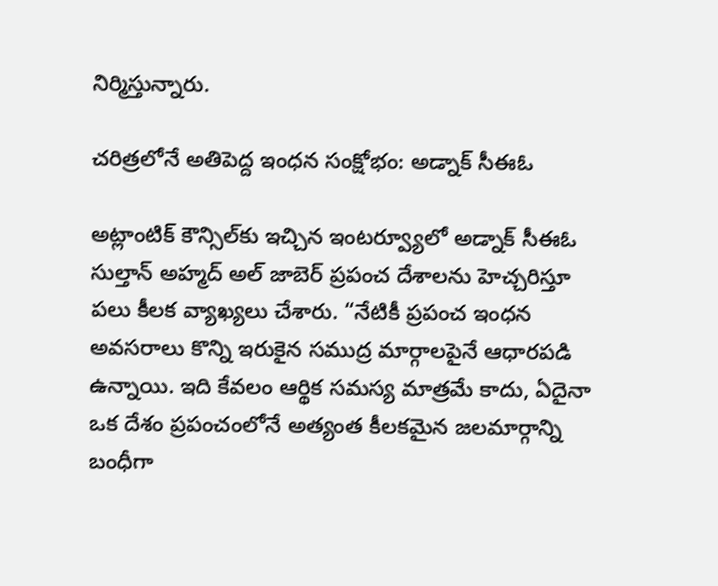నిర్మిస్తున్నారు.

చరిత్రలోనే అతిపెద్ద ఇంధన సంక్షోభం: అడ్నాక్ సీఈఓ

అట్లాంటిక్ కౌన్సిల్‌కు ఇచ్చిన ఇంటర్వ్యూలో అడ్నాక్ సీఈఓ సుల్తాన్ అహ్మద్ అల్ జాబెర్ ప్రపంచ దేశాలను హెచ్చరిస్తూ పలు కీలక వ్యాఖ్యలు చేశారు. “నేటికీ ప్రపంచ ఇంధన అవసరాలు కొన్ని ఇరుకైన సముద్ర మార్గాలపైనే ఆధారపడి ఉన్నాయి. ఇది కేవలం ఆర్థిక సమస్య మాత్రమే కాదు, ఏదైనా ఒక దేశం ప్రపంచంలోనే అత్యంత కీలకమైన జలమార్గాన్ని బంధీగా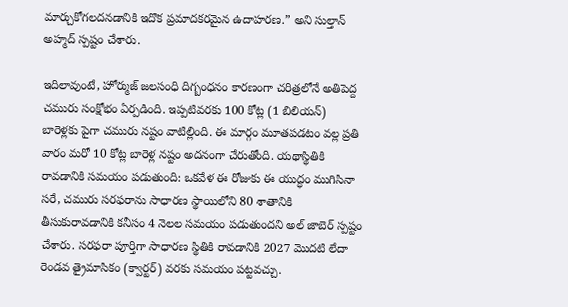మార్చుకోగలదనడానికి ఇదొక ప్రమాదకరమైన ఉదాహరణ.” అని సుల్తాన్ అహ్మద్ స్పష్టం చేశారు.

ఇదిలావుంటే, హోర్ముజ్ జలసంధి దిగ్బంధనం కారణంగా చరిత్రలోనే అతిపెద్ద చమురు సంక్షోభం ఏర్పడింది. ఇప్పటివరకు 100 కోట్ల (1 బిలియన్) బారెళ్లకు పైగా చమురు నష్టం వాటిల్లింది. ఈ మార్గం మూతపడటం వల్ల ప్రతి వారం మరో 10 కోట్ల బారెళ్ల నష్టం అదనంగా చేరుతోంది. యథాస్థితికి రావడానికి సమయం పడుతుంది: ఒకవేళ ఈ రోజుకు ఈ యుద్ధం ముగిసినా సరే, చమురు సరఫరాను సాధారణ స్థాయిలోని 80 శాతానికి తీసుకురావడానికి కనీసం 4 నెలల సమయం పడుతుందని అల్ జాబెర్ స్పష్టం చేశారు. సరఫరా పూర్తిగా సాధారణ స్థితికి రావడానికి 2027 మొదటి లేదా రెండవ త్రైమాసికం (క్వార్టర్) వరకు సమయం పట్టవచ్చు.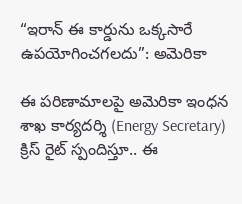“ఇరాన్ ఈ కార్డును ఒక్కసారే ఉపయోగించగలదు”: అమెరికా

ఈ పరిణామాలపై అమెరికా ఇంధన శాఖ కార్యదర్శి (Energy Secretary) క్రిస్ రైట్ స్పందిస్తూ.. ఈ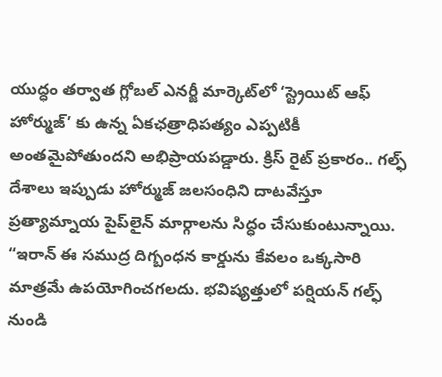యుద్ధం తర్వాత గ్లోబల్ ఎనర్జీ మార్కెట్‌లో ‘స్ట్రెయిట్ ఆఫ్ హోర్ముజ్’ కు ఉన్న ఏకఛత్రాధిపత్యం ఎప్పటికీ అంతమైపోతుందని అభిప్రాయపడ్డారు. క్రిస్ రైట్ ప్రకారం.. గల్ఫ్ దేశాలు ఇప్పుడు హోర్ముజ్ జలసంధిని దాటవేస్తూ ప్రత్యామ్నాయ పైప్‌లైన్ మార్గాలను సిద్ధం చేసుకుంటున్నాయి. “ఇరాన్ ఈ సముద్ర దిగ్బంధన కార్డును కేవలం ఒక్కసారి మాత్రమే ఉపయోగించగలదు. భవిష్యత్తులో పర్షియన్ గల్ఫ్ నుండి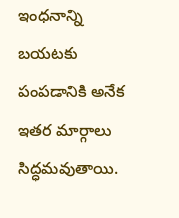ఇంధనాన్ని బయటకు పంపడానికి అనేక ఇతర మార్గాలు సిద్ధమవుతాయి.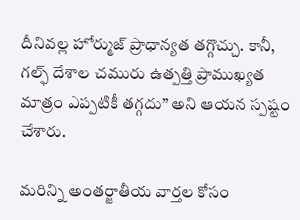దీనివల్ల హోర్ముజ్ ప్రాధాన్యత తగ్గొచ్చు. కానీ, గల్ఫ్ దేశాల చమురు ఉత్పత్తి ప్రాముఖ్యత మాత్రం ఎప్పటికీ తగ్గదు” అని ఆయన స్పష్టం చేశారు.

మరిన్ని అంతర్జాతీయ వార్తల కోసం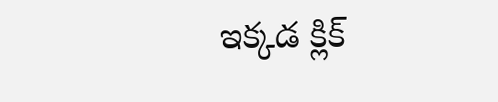ఇక్కడ క్లిక్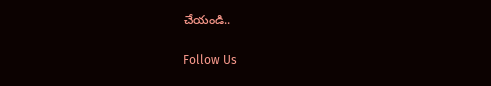చేయండి..

Follow Us